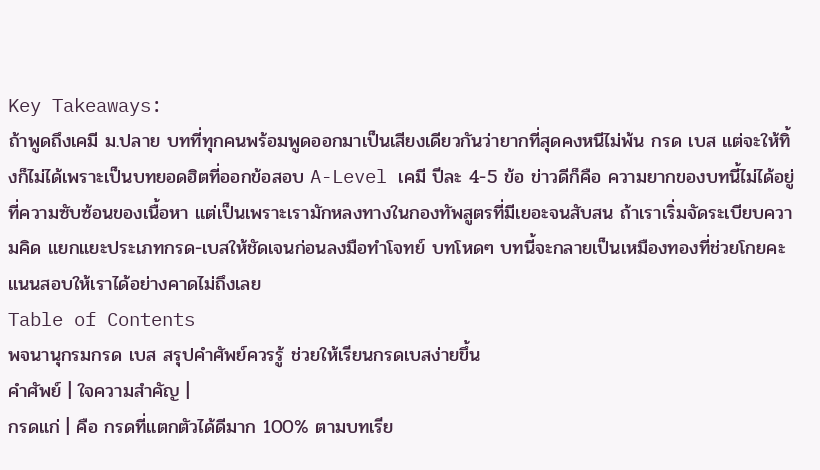Key Takeaways:
ถ้าพูดถึงเคมี ม.ปลาย บทที่ทุกคนพร้อมพูดออกมาเป็นเสียงเดียวกันว่ายากที่สุดคงหนีไม่พ้น กรด เบส แต่จะให้ทิ้งก็ไม่ได้เพราะเป็นบทยอดฮิตที่ออกข้อสอบ A-Level เคมี ปีละ 4-5 ข้อ ข่าวดีก็คือ ความยากของบทนี้ไม่ได้อยู่ที่ความซับซ้อนของเนื้อหา แต่เป็นเพราะเรามักหลงทางในกองทัพสูตรที่มีเยอะจนสับสน ถ้าเราเริ่มจัดระเบียบความคิด แยกแยะประเภทกรด-เบสให้ชัดเจนก่อนลงมือทำโจทย์ บทโหดๆ บทนี้จะกลายเป็นเหมืองทองที่ช่วยโกยคะแนนสอบให้เราได้อย่างคาดไม่ถึงเลย
Table of Contents
พจนานุกรมกรด เบส สรุปคำศัพย์ควรรู้ ช่วยให้เรียนกรดเบสง่ายขึ้น
คำศัพย์ | ใจความสำคัญ |
กรดแก่ | คือ กรดที่แตกตัวได้ดีมาก 100% ตามบทเรีย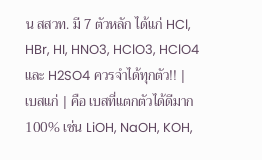น สสวท. มี 7 ตัวหลัก ได้แก่ HCl, HBr, HI, HNO3, HClO3, HClO4 และ H2SO4 ควรจำได้ทุกตัว!! |
เบสแก่ | คือ เบสที่แตกตัวได้ดีมาก 100% เช่น LiOH, NaOH, KOH,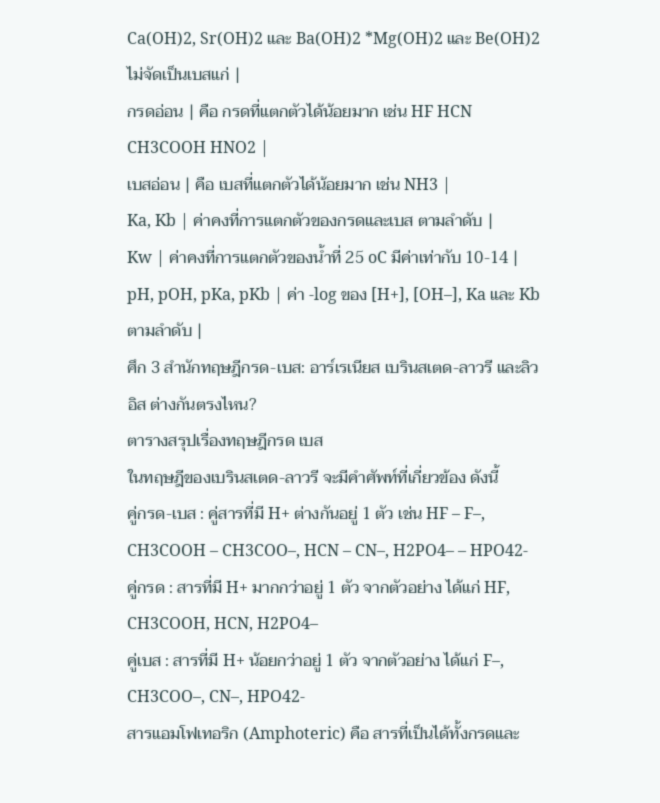Ca(OH)2, Sr(OH)2 และ Ba(OH)2 *Mg(OH)2 และ Be(OH)2 ไม่จัดเป็นเบสแก่ |
กรดอ่อน | คือ กรดที่แตกตัวได้น้อยมาก เช่น HF HCN CH3COOH HNO2 |
เบสอ่อน | คือ เบสที่แตกตัวได้น้อยมาก เช่น NH3 |
Ka, Kb | ค่าคงที่การแตกตัวของกรดและเบส ตามลำดับ |
Kw | ค่าคงที่การแตกตัวของน้ำที่ 25 oC มีค่าเท่ากับ 10-14 |
pH, pOH, pKa, pKb | ค่า -log ของ [H+], [OH–], Ka และ Kb ตามลำดับ |
ศึก 3 สำนักทฤษฎีกรด-เบส: อาร์เรเนียส เบรินสเตด-ลาวรี และลิวอิส ต่างกันตรงไหน?
ตารางสรุปเรื่องทฤษฎีกรด เบส
ในทฤษฎีของเบรินสเตด-ลาวรี จะมีคำศัพท์ที่เกี่ยวข้อง ดังนี้
คู่กรด-เบส : คู่สารที่มี H+ ต่างกันอยู่ 1 ตัว เช่น HF – F–, CH3COOH – CH3COO–, HCN – CN–, H2PO4– – HPO42-
คู่กรด : สารที่มี H+ มากกว่าอยู่ 1 ตัว จากตัวอย่าง ได้แก่ HF, CH3COOH, HCN, H2PO4–
คู่เบส : สารที่มี H+ น้อยกว่าอยู่ 1 ตัว จากตัวอย่าง ได้แก่ F–, CH3COO–, CN–, HPO42-
สารแอมโฟเทอริก (Amphoteric) คือ สารที่เป็นได้ทั้งกรดและ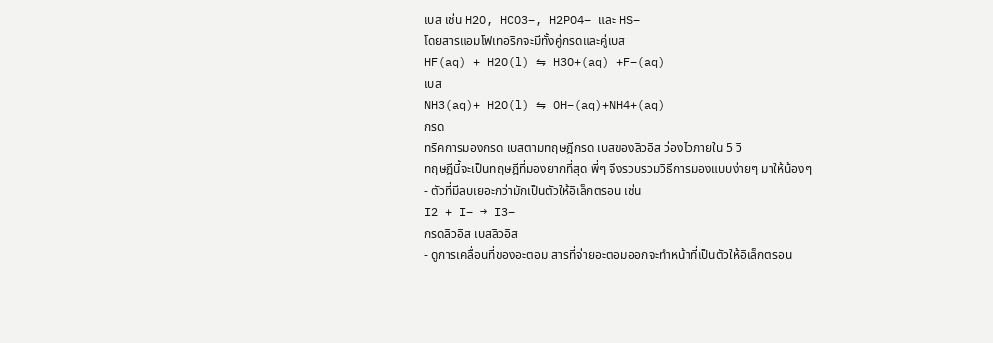เบส เช่น H2O, HCO3–, H2PO4– และ HS–
โดยสารแอมโฟเทอริกจะมีทั้งคู่กรดและคู่เบส
HF(aq) + H2O(l) ⇋ H3O+(aq) +F–(aq)
เบส
NH3(aq)+ H2O(l) ⇋ OH–(aq)+NH4+(aq)
กรด
ทริคการมองกรด เบสตามทฤษฎีกรด เบสของลิวอิส ว่องไวภายใน 5 วิ
ทฤษฎีนี้จะเป็นทฤษฎีที่มองยากที่สุด พี่ๆ จึงรวบรวมวิธีการมองแบบง่ายๆ มาให้น้องๆ
- ตัวที่มีลบเยอะกว่ามักเป็นตัวให้อิเล็กตรอน เช่น
I2 + I– → I3–
กรดลิวอิส เบสลิวอิส
- ดูการเคลื่อนที่ของอะตอม สารที่จ่ายอะตอมออกจะทำหน้าที่เป็นตัวให้อิเล็กตรอน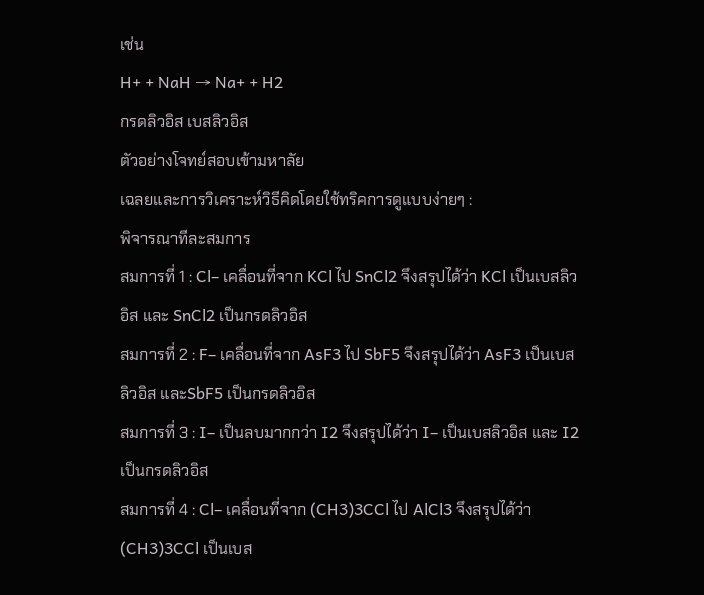เช่น
H+ + NaH → Na+ + H2
กรดลิวอิส เบสลิวอิส
ตัวอย่างโจทย์สอบเข้ามหาลัย
เฉลยและการวิเคราะห์วิธีคิดโดยใช้ทริคการดูแบบง่ายๆ :
พิจารณาทีละสมการ
สมการที่ 1 : Cl– เคลื่อนที่จาก KCl ไป SnCl2 จึงสรุปได้ว่า KCl เป็นเบสลิวอิส และ SnCl2 เป็นกรดลิวอิส
สมการที่ 2 : F– เคลื่อนที่จาก AsF3 ไป SbF5 จึงสรุปได้ว่า AsF3 เป็นเบสลิวอิส และSbF5 เป็นกรดลิวอิส
สมการที่ 3 : I– เป็นลบมากกว่า I2 จึงสรุปได้ว่า I– เป็นเบสลิวอิส และ I2 เป็นกรดลิวอิส
สมการที่ 4 : Cl– เคลื่อนที่จาก (CH3)3CCl ไป AlCl3 จึงสรุปได้ว่า (CH3)3CCl เป็นเบส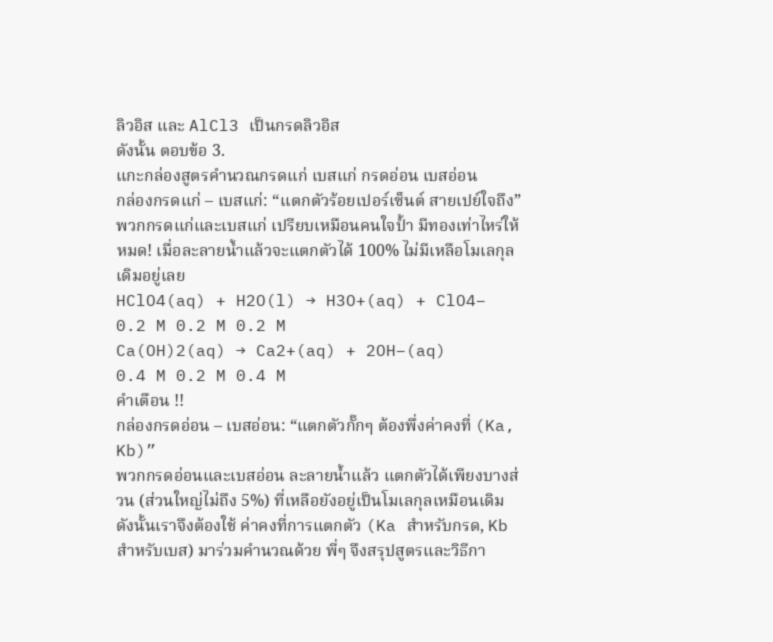ลิวอิส และ AlCl3 เป็นกรดลิวอิส
ดังนั้น ตอบข้อ 3.
แกะกล่องสูตรคำนวณกรดแก่ เบสแก่ กรดอ่อน เบสอ่อน
กล่องกรดแก่ – เบสแก่: “แตกตัวร้อยเปอร์เซ็นต์ สายเปย์ใจถึง”
พวกกรดแก่และเบสแก่ เปรียบเหมือนคนใจป้ำ มีทองเท่าไหร่ให้หมด! เมื่อละลายน้ำแล้วจะแตกตัวได้ 100% ไม่มีเหลือโมเลกุลเดิมอยู่เลย
HClO4(aq) + H2O(l) → H3O+(aq) + ClO4–
0.2 M 0.2 M 0.2 M
Ca(OH)2(aq) → Ca2+(aq) + 2OH–(aq)
0.4 M 0.2 M 0.4 M
คำเตือน !!
กล่องกรดอ่อน – เบสอ่อน: “แตกตัวกั๊กๆ ต้องพึ่งค่าคงที่ (Ka, Kb)”
พวกกรดอ่อนและเบสอ่อน ละลายน้ำแล้ว แตกตัวได้เพียงบางส่วน (ส่วนใหญ่ไม่ถึง 5%) ที่เหลือยังอยู่เป็นโมเลกุลเหมือนเดิม ดังนั้นเราจึงต้องใช้ ค่าคงที่การแตกตัว (Ka สำหรับกรด, Kb สำหรับเบส) มาร่วมคำนวณด้วย พี่ๆ จึงสรุปสูตรและวิธีกา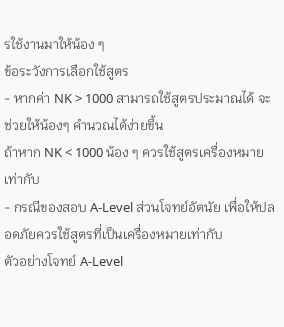รใช้งานมาให้น้อง ๆ
ข้อระวังการเลือกใช้สูตร
- หากค่า NK > 1000 สามารถใช้สูตรประมาณได้ จะช่วยให้น้องๆ คำนวณได้ง่ายขึ้น
ถ้าหาก NK < 1000 น้อง ๆ ควรใช้สูตรเครื่องหมายเท่ากับ
- กรณีของสอบ A-Level ส่วนโจทย์อัตนัย เพื่อให้ปลอดภัยควรใช้สูตรที่เป็นเครื่องหมายเท่ากับ
ตัวอย่างโจทย์ A-Level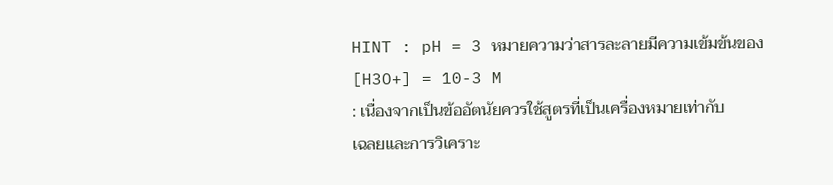HINT : pH = 3 หมายความว่าสารละลายมีความเข้มข้นของ [H3O+] = 10-3 M
: เนื่องจากเป็นข้ออัตนัยควรใช้สูตรที่เป็นเครื่องหมายเท่ากับ
เฉลยและการวิเคราะ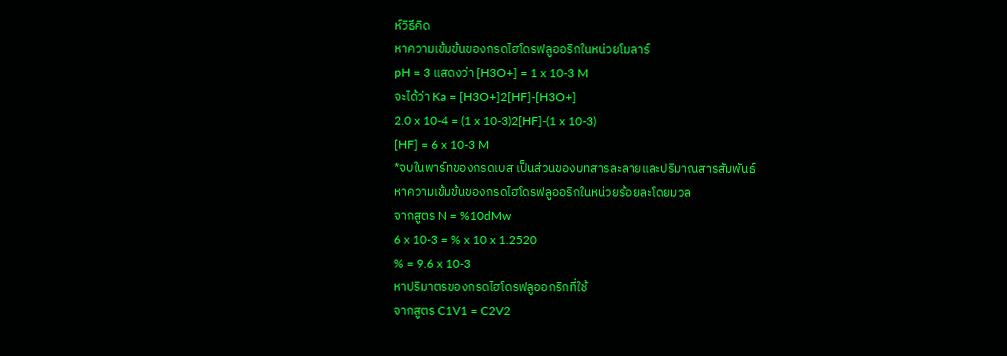ห์วิธีคิด
หาความเข้มข้นของกรดไฮโดรฟลูออริกในหน่วยโมลาร์
pH = 3 แสดงว่า [H3O+] = 1 x 10-3 M
จะได้ว่า Ka = [H3O+]2[HF]-[H3O+]
2.0 x 10-4 = (1 x 10-3)2[HF]-(1 x 10-3)
[HF] = 6 x 10-3 M
*จบในพาร์ทของกรดเบส เป็นส่วนของบทสารละลายและปริมาณสารสัมพันธ์
หาความเข้มข้นของกรดไฮโดรฟลูออริกในหน่วยร้อยละโดยมวล
จากสูตร N = %10dMw
6 x 10-3 = % x 10 x 1.2520
% = 9.6 x 10-3
หาปริมาตรของกรดไฮโดรฟลูออกริกที่ใช้
จากสูตร C1V1 = C2V2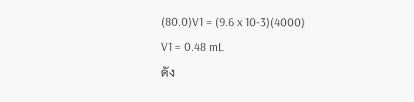(80.0)V1 = (9.6 x 10-3)(4000)
V1 = 0.48 mL
ดัง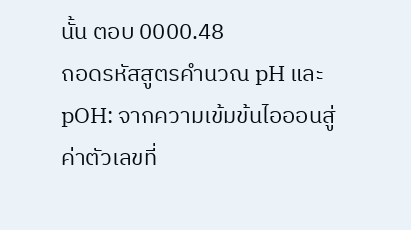นั้น ตอบ 0000.48
ถอดรหัสสูตรคำนวณ pH และ pOH: จากความเข้มข้นไอออนสู่ค่าตัวเลขที่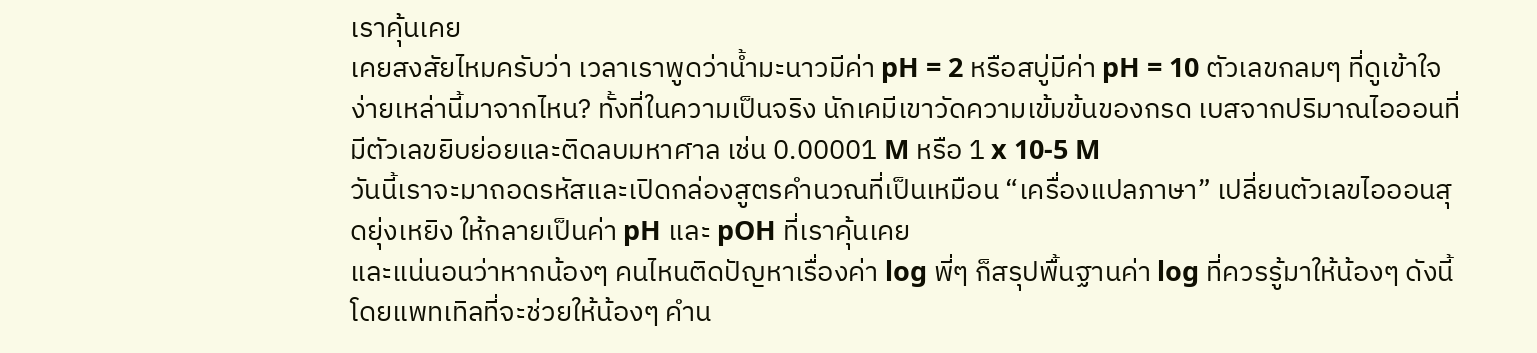เราคุ้นเคย
เคยสงสัยไหมครับว่า เวลาเราพูดว่าน้ำมะนาวมีค่า pH = 2 หรือสบู่มีค่า pH = 10 ตัวเลขกลมๆ ที่ดูเข้าใจง่ายเหล่านี้มาจากไหน? ทั้งที่ในความเป็นจริง นักเคมีเขาวัดความเข้มข้นของกรด เบสจากปริมาณไอออนที่มีตัวเลขยิบย่อยและติดลบมหาศาล เช่น 0.00001 M หรือ 1 x 10-5 M
วันนี้เราจะมาถอดรหัสและเปิดกล่องสูตรคำนวณที่เป็นเหมือน “เครื่องแปลภาษา” เปลี่ยนตัวเลขไอออนสุดยุ่งเหยิง ให้กลายเป็นค่า pH และ pOH ที่เราคุ้นเคย
และแน่นอนว่าหากน้องๆ คนไหนติดปัญหาเรื่องค่า log พี่ๆ ก็สรุปพื้นฐานค่า log ที่ควรรู้มาให้น้องๆ ดังนี้
โดยแพทเทิลที่จะช่วยให้น้องๆ คำน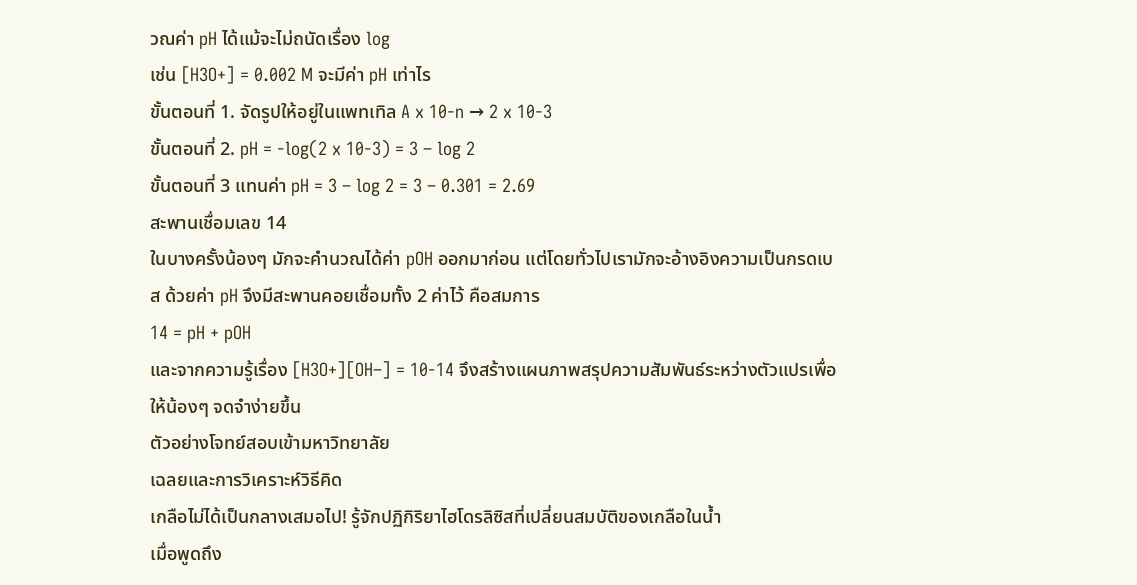วณค่า pH ได้แม้จะไม่ถนัดเรื่อง log
เช่น [H3O+] = 0.002 M จะมีค่า pH เท่าไร
ขั้นตอนที่ 1. จัดรูปให้อยู่ในแพทเทิล A x 10-n → 2 x 10-3
ขั้นตอนที่ 2. pH = -log(2 x 10-3) = 3 – log 2
ขั้นตอนที่ 3 แทนค่า pH = 3 – log 2 = 3 – 0.301 = 2.69
สะพานเชื่อมเลข 14
ในบางครั้งน้องๆ มักจะคำนวณได้ค่า pOH ออกมาก่อน แต่โดยทั่วไปเรามักจะอ้างอิงความเป็นกรดเบส ด้วยค่า pH จึงมีสะพานคอยเชื่อมทั้ง 2 ค่าไว้ คือสมการ
14 = pH + pOH
และจากความรู้เรื่อง [H3O+][OH–] = 10-14 จึงสร้างแผนภาพสรุปความสัมพันธ์ระหว่างตัวแปรเพื่อให้น้องๆ จดจำง่ายขึ้น
ตัวอย่างโจทย์สอบเข้ามหาวิทยาลัย
เฉลยและการวิเคราะห์วิธีคิด
เกลือไม่ได้เป็นกลางเสมอไป! รู้จักปฏิกิริยาไฮโดรลิซิสที่เปลี่ยนสมบัติของเกลือในน้ำ
เมื่อพูดถึง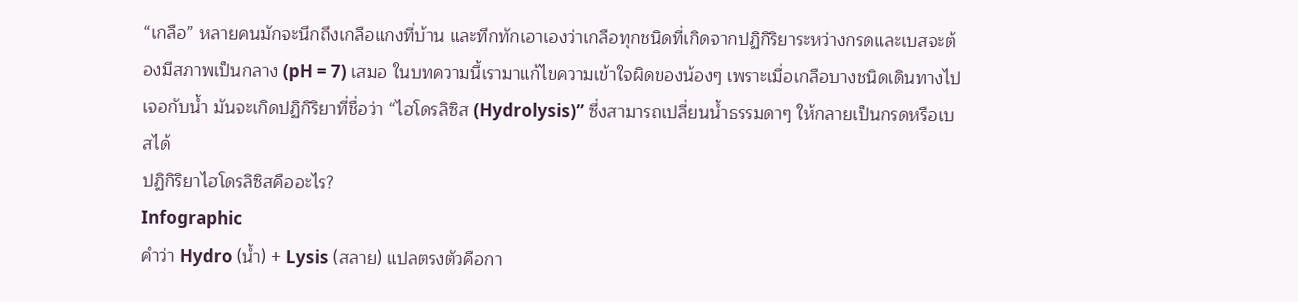“เกลือ” หลายคนมักจะนึกถึงเกลือแกงที่บ้าน และทึกทักเอาเองว่าเกลือทุกชนิดที่เกิดจากปฏิกิริยาระหว่างกรดและเบสจะต้องมีสภาพเป็นกลาง (pH = 7) เสมอ ในบทความนี้เรามาแก้ไขความเข้าใจผิดของน้องๆ เพราะเมื่อเกลือบางชนิดเดินทางไปเจอกับน้ำ มันจะเกิดปฏิกิริยาที่ชื่อว่า “ไฮโดรลิซิส (Hydrolysis)” ซึ่งสามารถเปลี่ยนน้ำธรรมดาๆ ให้กลายเป็นกรดหรือเบสได้
ปฏิกิริยาไฮโดรลิซิสคืออะไร?
Infographic
คำว่า Hydro (น้ำ) + Lysis (สลาย) แปลตรงตัวคือกา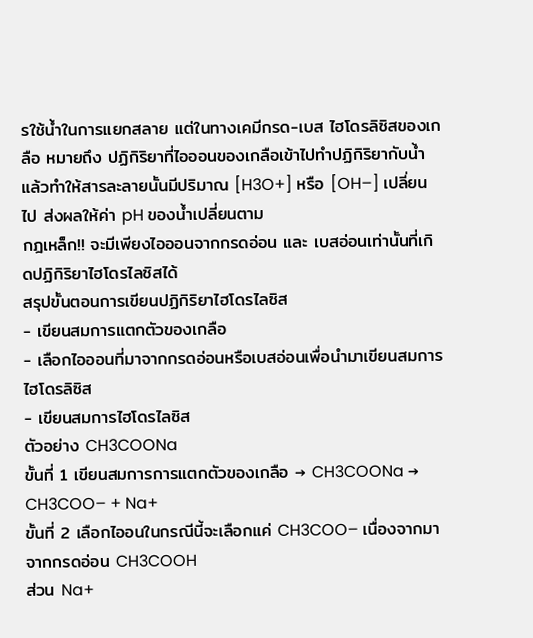รใช้น้ำในการแยกสลาย แต่ในทางเคมีกรด-เบส ไฮโดรลิซิสของเกลือ หมายถึง ปฏิกิริยาที่ไอออนของเกลือเข้าไปทำปฏิกิริยากับน้ำ แล้วทำให้สารละลายนั้นมีปริมาณ [H3O+] หรือ [OH–] เปลี่ยนไป ส่งผลให้ค่า pH ของน้ำเปลี่ยนตาม
กฎเหล็ก!! จะมีเพียงไอออนจากกรดอ่อน และ เบสอ่อนเท่านั้นที่เกิดปฏิกิริยาไฮโดรไลซิสได้
สรุปขั้นตอนการเขียนปฏิกิริยาไฮโดรไลซิส
- เขียนสมการแตกตัวของเกลือ
- เลือกไอออนที่มาจากกรดอ่อนหรือเบสอ่อนเพื่อนำมาเขียนสมการไฮโดรลิซิส
- เขียนสมการไฮโดรไลซิส
ตัวอย่าง CH3COONa
ขั้นที่ 1 เขียนสมการการแตกตัวของเกลือ → CH3COONa → CH3COO– + Na+
ขั้นที่ 2 เลือกไออนในกรณีนี้จะเลือกแค่ CH3COO– เนื่องจากมาจากกรดอ่อน CH3COOH
ส่วน Na+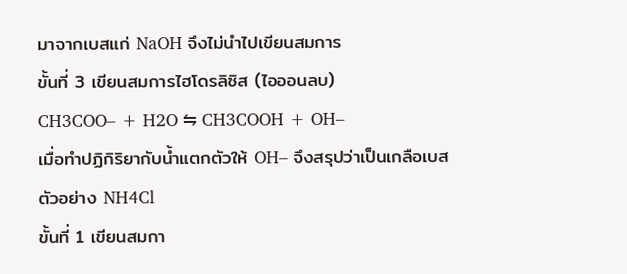มาจากเบสแก่ NaOH จึงไม่นำไปเขียนสมการ
ขั้นที่ 3 เขียนสมการไฮโดรลิซิส (ไอออนลบ)
CH3COO– + H2O ⇋ CH3COOH + OH–
เมื่อทำปฏิกิริยากับน้ำแตกตัวให้ OH– จึงสรุปว่าเป็นเกลือเบส
ตัวอย่าง NH4Cl
ขั้นที่ 1 เขียนสมกา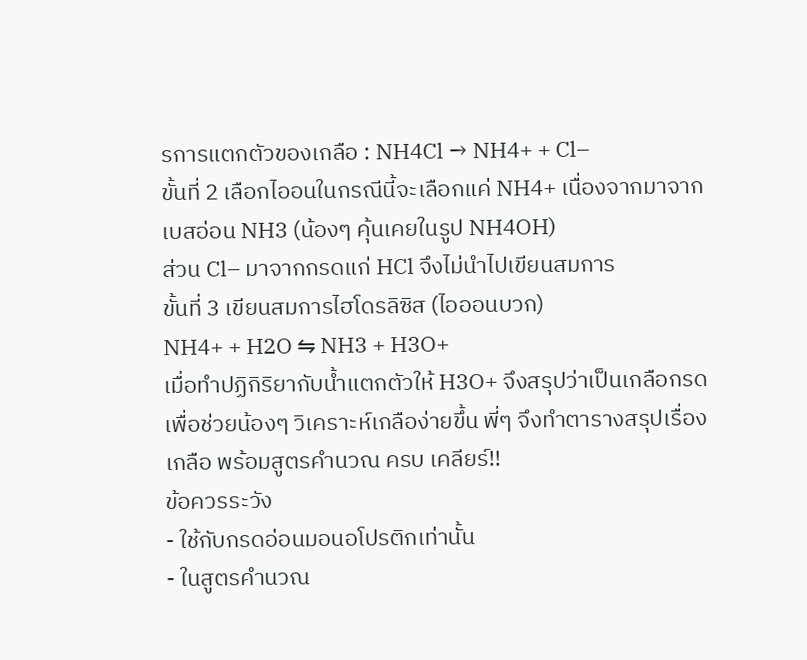รการแตกตัวของเกลือ : NH4Cl → NH4+ + Cl–
ขั้นที่ 2 เลือกไออนในกรณีนี้จะเลือกแค่ NH4+ เนื่องจากมาจากเบสอ่อน NH3 (น้องๆ คุ้นเคยในรูป NH4OH)
ส่วน Cl– มาจากกรดแก่ HCl จึงไม่นำไปเขียนสมการ
ขั้นที่ 3 เขียนสมการไฮโดรลิซิส (ไอออนบวก)
NH4+ + H2O ⇋ NH3 + H3O+
เมื่อทำปฏิกิริยากับน้ำแตกตัวให้ H3O+ จึงสรุปว่าเป็นเกลือกรด
เพื่อช่วยน้องๆ วิเคราะห์เกลือง่ายขึ้น พี่ๆ จึงทำตารางสรุปเรื่องเกลือ พร้อมสูตรคำนวณ ครบ เคลียร์!!
ข้อควรระวัง
- ใช้กับกรดอ่อนมอนอโปรติกเท่านั้น
- ในสูตรคำนวณ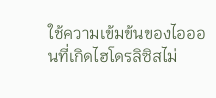ใช้ความเข้มข้นของไอออนที่เกิดไฮโดรลิซิสไม่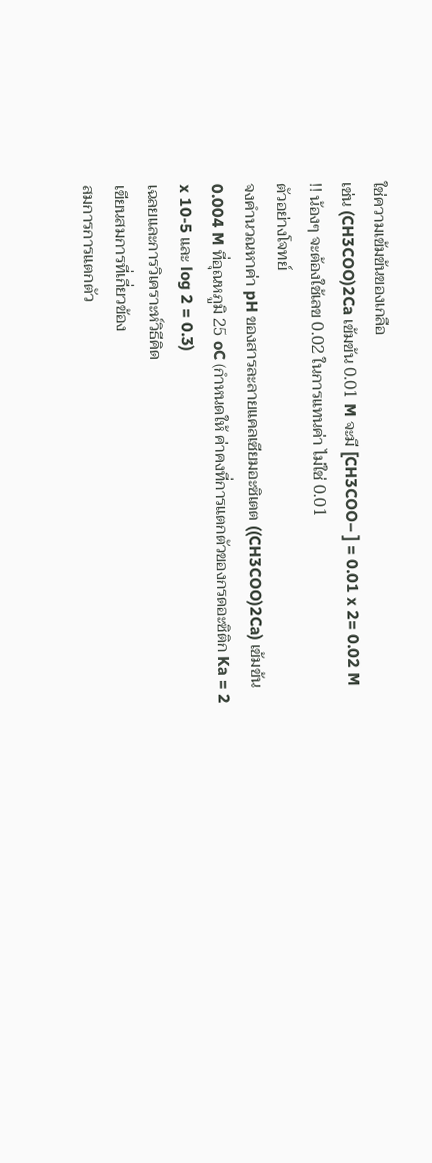ใช่ความเข้มข้นของเกลือ
เช่น (CH3COO)2Ca เข้มข้น 0.01 M จะมี [CH3COO– ] = 0.01 x 2= 0.02 M
!! น้องๆ จะต้องใช้เลข 0.02 ในการแทนค่า ไม่ใช่ 0.01
ตัวอย่างโจทย์
จงคำนวณหาค่า pH ของสารละลายแคลเซียมอะซิเตต ((CH3COO)2Ca) เข้มข้น 0.004 M ที่อุณหภูมิ 25 oC (กำหนดให้ ค่าคงที่การแตกตัวของกรดอะซิติก Ka = 2 x 10-5 และ log 2 = 0.3)
เฉลยและการวิเคราะห์วิธีคิด
เขียนสมการที่เกี่ยวข้อง
สมการการแตกตัว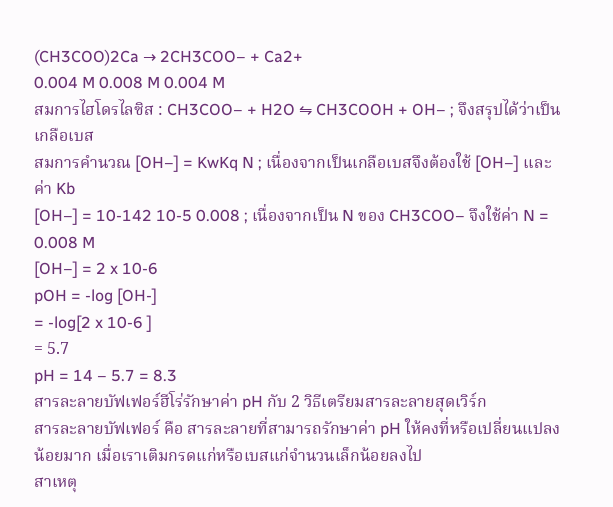(CH3COO)2Ca → 2CH3COO– + Ca2+
0.004 M 0.008 M 0.004 M
สมการไฮโดรไลซิส : CH3COO– + H2O ⇋ CH3COOH + OH– ; จึงสรุปได้ว่าเป็นเกลือเบส
สมการคำนวณ [OH–] = KwKq N ; เนื่องจากเป็นเกลือเบสจึงต้องใช้ [OH–] และค่า Kb
[OH–] = 10-142 10-5 0.008 ; เนื่องจากเป็น N ของ CH3COO– จึงใช้ค่า N = 0.008 M
[OH–] = 2 x 10-6
pOH = -log [OH-]
= -log[2 x 10-6 ]
= 5.7
pH = 14 – 5.7 = 8.3
สารละลายบัฟเฟอร์ฮีโร่รักษาค่า pH กับ 2 วิธีเตรียมสารละลายสุดเวิร์ก
สารละลายบัฟเฟอร์ คือ สารละลายที่สามารถรักษาค่า pH ให้คงที่หรือเปลี่ยนแปลงน้อยมาก เมื่อเราเติมกรดแก่หรือเบสแก่จำนวนเล็กน้อยลงไป
สาเหตุ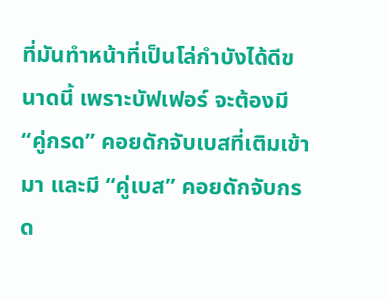ที่มันทำหน้าที่เป็นโล่กำบังได้ดีขนาดนี้ เพราะบัฟเฟอร์ จะต้องมี “คู่กรด” คอยดักจับเบสที่เติมเข้ามา และมี “คู่เบส” คอยดักจับกรด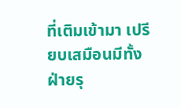ที่เติมเข้ามา เปรียบเสมือนมีทั้งฝ่ายรุ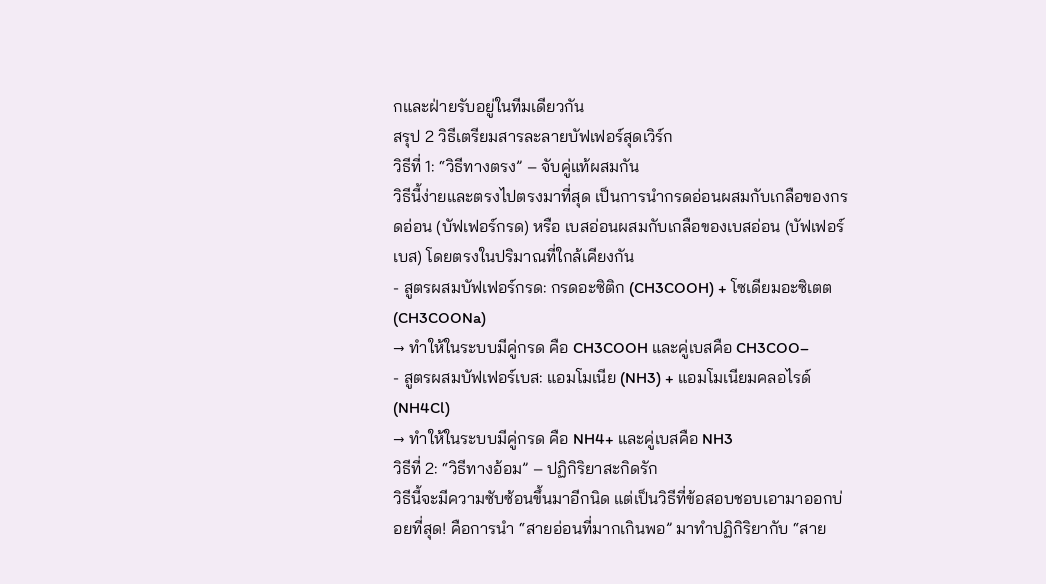กและฝ่ายรับอยู่ในทีมเดียวกัน
สรุป 2 วิธีเตรียมสารละลายบัฟเฟอร์สุดเวิร์ก
วิธีที่ 1: “วิธีทางตรง” – จับคู่แท้ผสมกัน
วิธีนี้ง่ายและตรงไปตรงมาที่สุด เป็นการนำกรดอ่อนผสมกับเกลือของกรดอ่อน (บัฟเฟอร์กรด) หรือ เบสอ่อนผสมกับเกลือของเบสอ่อน (บัฟเฟอร์เบส) โดยตรงในปริมาณที่ใกล้เคียงกัน
- สูตรผสมบัฟเฟอร์กรด: กรดอะซิติก (CH3COOH) + โซเดียมอะซิเตต (CH3COONa)
→ ทำให้ในระบบมีคู่กรด คือ CH3COOH และคู่เบสคือ CH3COO–
- สูตรผสมบัฟเฟอร์เบส: แอมโมเนีย (NH3) + แอมโมเนียมคลอไรด์ (NH4Cl)
→ ทำให้ในระบบมีคู่กรด คือ NH4+ และคู่เบสคือ NH3
วิธีที่ 2: “วิธีทางอ้อม” – ปฏิกิริยาสะกิดรัก
วิธีนี้จะมีความซับซ้อนขึ้นมาอีกนิด แต่เป็นวิธีที่ข้อสอบชอบเอามาออกบ่อยที่สุด! คือการนำ “สายอ่อนที่มากเกินพอ” มาทำปฏิกิริยากับ “สาย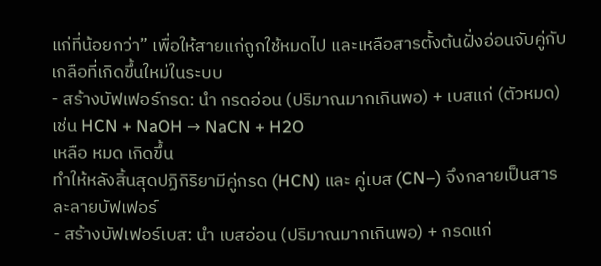แก่ที่น้อยกว่า” เพื่อให้สายแก่ถูกใช้หมดไป และเหลือสารตั้งต้นฝั่งอ่อนจับคู่กับเกลือที่เกิดขึ้นใหม่ในระบบ
- สร้างบัฟเฟอร์กรด: นำ กรดอ่อน (ปริมาณมากเกินพอ) + เบสแก่ (ตัวหมด)
เช่น HCN + NaOH → NaCN + H2O
เหลือ หมด เกิดขึ้น
ทำให้หลังสิ้นสุดปฏิกิริยามีคู่กรด (HCN) และ คู่เบส (CN–) จึงกลายเป็นสารละลายบัฟเฟอร์
- สร้างบัฟเฟอร์เบส: นำ เบสอ่อน (ปริมาณมากเกินพอ) + กรดแก่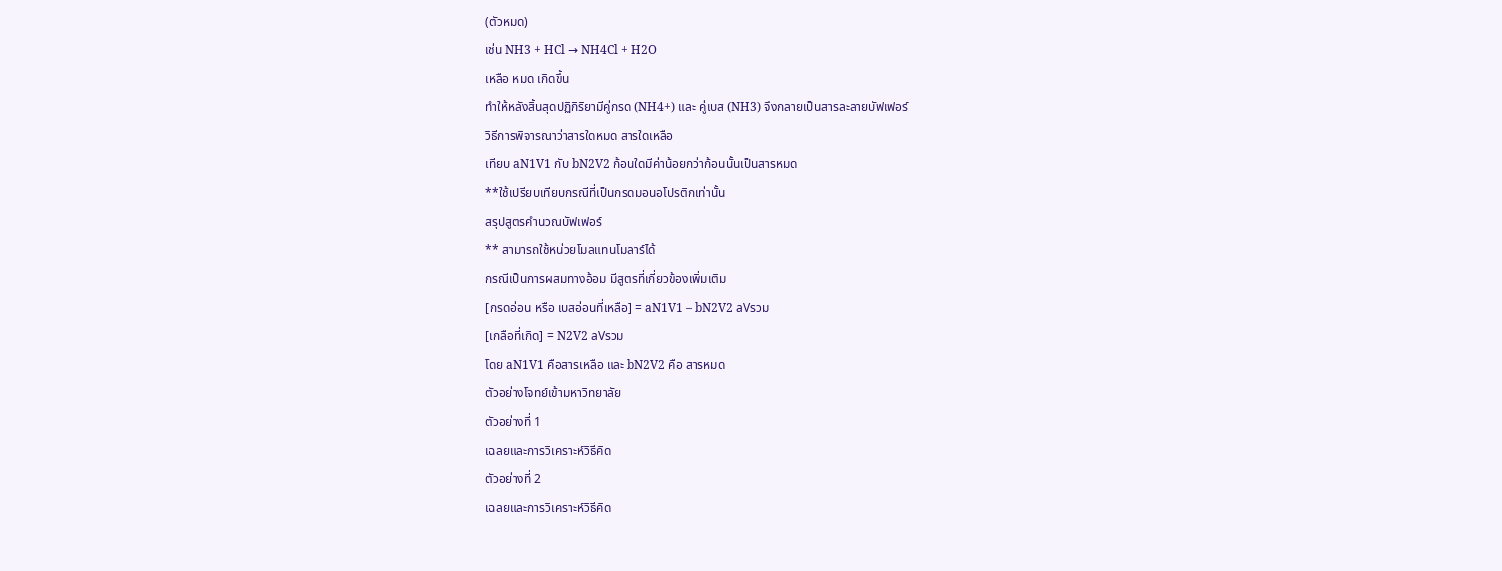(ตัวหมด)
เช่น NH3 + HCl → NH4Cl + H2O
เหลือ หมด เกิดขึ้น
ทำให้หลังสิ้นสุดปฏิกิริยามีคู่กรด (NH4+) และ คู่เบส (NH3) จึงกลายเป็นสารละลายบัฟเฟอร์
วิธีการพิจารณาว่าสารใดหมด สารใดเหลือ
เทียบ aN1V1 กับ bN2V2 ก้อนใดมีค่าน้อยกว่าก้อนนั้นเป็นสารหมด
**ใช้เปรียบเทียบกรณีที่เป็นกรดมอนอโปรติกเท่านั้น
สรุปสูตรคำนวณบัฟเฟอร์
** สามารถใช้หน่วยโมลแทนโมลาร์ได้
กรณีเป็นการผสมทางอ้อม มีสูตรที่เกี่ยวข้องเพิ่มเติม
[กรดอ่อน หรือ เบสอ่อนที่เหลือ] = aN1V1 – bN2V2 aVรวม
[เกลือที่เกิด] = N2V2 aVรวม
โดย aN1V1 คือสารเหลือ และ bN2V2 คือ สารหมด
ตัวอย่างโจทย์เข้ามหาวิทยาลัย
ตัวอย่างที่ 1
เฉลยและการวิเคราะห์วิธีคิด
ตัวอย่างที่ 2
เฉลยและการวิเคราะห์วิธีคิด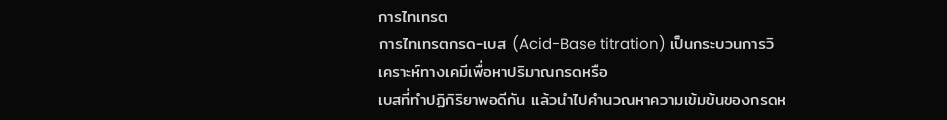การไทเทรต
การไทเทรตกรด-เบส (Acid-Base titration) เป็นกระบวนการวิเคราะห์ทางเคมีเพื่อหาปริมาณกรดหรือ
เบสที่ทำปฏิกิริยาพอดีกัน แล้วนำไปคำนวณหาความเข้มข้นของกรดห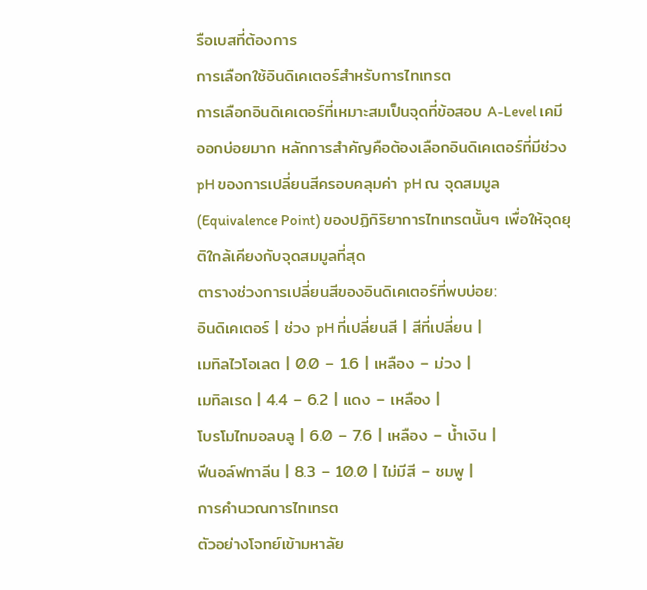รือเบสที่ต้องการ
การเลือกใช้อินดิเคเตอร์สำหรับการไทเทรต
การเลือกอินดิเคเตอร์ที่เหมาะสมเป็นจุดที่ข้อสอบ A-Level เคมี ออกบ่อยมาก หลักการสำคัญคือต้องเลือกอินดิเคเตอร์ที่มีช่วง pH ของการเปลี่ยนสีครอบคลุมค่า pH ณ จุดสมมูล (Equivalence Point) ของปฏิกิริยาการไทเทรตนั้นๆ เพื่อให้จุดยุติใกล้เคียงกับจุดสมมูลที่สุด
ตารางช่วงการเปลี่ยนสีของอินดิเคเตอร์ที่พบบ่อย:
อินดิเคเตอร์ | ช่วง pH ที่เปลี่ยนสี | สีที่เปลี่ยน |
เมทิลไวโอเลต | 0.0 – 1.6 | เหลือง – ม่วง |
เมทิลเรด | 4.4 – 6.2 | แดง – เหลือง |
โบรโมไทมอลบลู | 6.0 – 7.6 | เหลือง – น้ำเงิน |
ฟีนอล์ฟทาลีน | 8.3 – 10.0 | ไม่มีสี – ชมพู |
การคำนวณการไทเทรต
ตัวอย่างโจทย์เข้ามหาลัย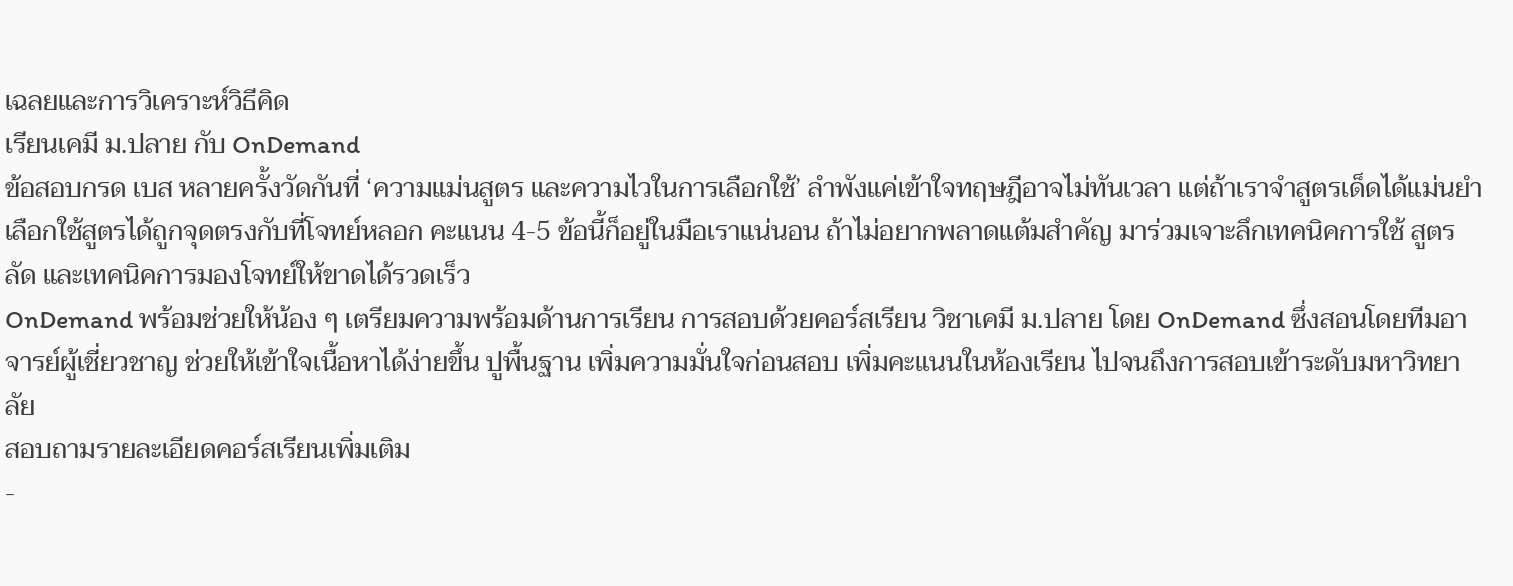เฉลยและการวิเคราะห์วิธีคิด
เรียนเคมี ม.ปลาย กับ OnDemand
ข้อสอบกรด เบส หลายครั้งวัดกันที่ ‘ความแม่นสูตร และความไวในการเลือกใช้’ ลำพังแค่เข้าใจทฤษฎีอาจไม่ทันเวลา แต่ถ้าเราจำสูตรเด็ดได้แม่นยำ เลือกใช้สูตรได้ถูกจุดตรงกับที่โจทย์หลอก คะแนน 4-5 ข้อนี้ก็อยู่ในมือเราแน่นอน ถ้าไม่อยากพลาดแต้มสำคัญ มาร่วมเจาะลึกเทคนิคการใช้ สูตรลัด และเทคนิคการมองโจทย์ให้ขาดได้รวดเร็ว
OnDemand พร้อมช่วยให้น้อง ๆ เตรียมความพร้อมด้านการเรียน การสอบด้วยคอร์สเรียน วิชาเคมี ม.ปลาย โดย OnDemand ซึ่งสอนโดยทีมอาจารย์ผู้เชี่ยวชาญ ช่วยให้เข้าใจเนื้อหาได้ง่ายขึ้น ปูพื้นฐาน เพิ่มความมั่นใจก่อนสอบ เพิ่มคะแนนในห้องเรียน ไปจนถึงการสอบเข้าระดับมหาวิทยาลัย
สอบถามรายละเอียดคอร์สเรียนเพิ่มเติม
-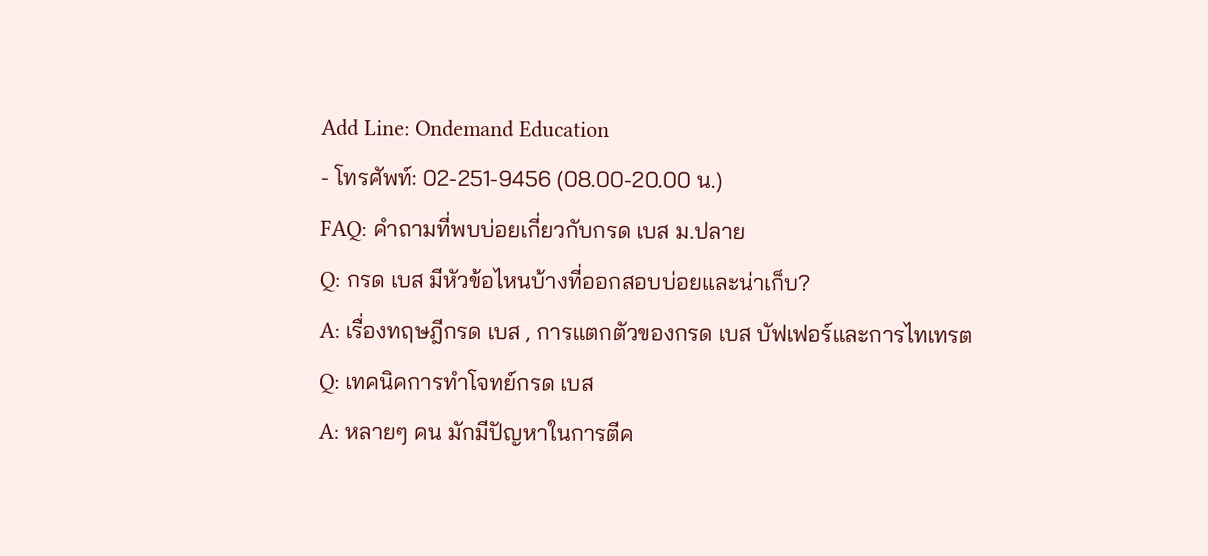Add Line: Ondemand Education
- โทรศัพท์: 02-251-9456 (08.00-20.00 น.)
FAQ: คำถามที่พบบ่อยเกี่ยวกับกรด เบส ม.ปลาย
Q: กรด เบส มีหัวข้อไหนบ้างที่ออกสอบบ่อยและน่าเก็บ?
A: เรื่องทฤษฎีกรด เบส , การแตกตัวของกรด เบส บัฟเฟอร์และการไทเทรต
Q: เทคนิคการทำโจทย์กรด เบส
A: หลายๆ คน มักมีปัญหาในการตีค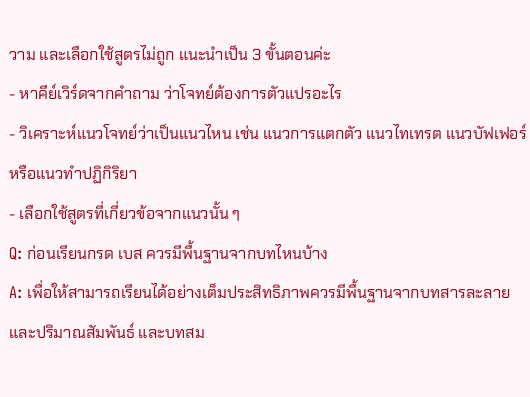วาม และเลือกใช้สูตรไม่ถูก แนะนำเป็น 3 ขั้นตอนค่ะ
- หาคีย์เวิร์ดจากคำถาม ว่าโจทย์ต้องการตัวแปรอะไร
- วิเคราะห์แนวโจทย์ว่าเป็นแนวไหน เช่น แนวการแตกตัว แนวไทเทรต แนวบัฟเฟอร์ หรือแนวทำปฏิกิริยา
- เลือกใช้สูตรที่เกี่ยวข้อจากแนวนั้น ๆ
Q: ก่อนเรียนกรด เบส ควรมีพื้นฐานจากบทไหนบ้าง
A: เพื่อให้สามารถเรียนได้อย่างเต็มประสิทธิภาพควรมีพื้นฐานจากบทสารละลายและปริมาณสัมพันธ์ และบทสม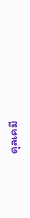ดุลเคมี